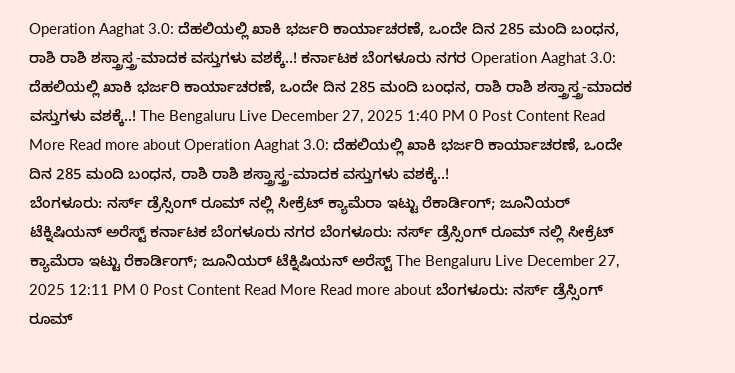Operation Aaghat 3.0: ದೆಹಲಿಯಲ್ಲಿ ಖಾಕಿ ಭರ್ಜರಿ ಕಾರ್ಯಾಚರಣೆ, ಒಂದೇ ದಿನ 285 ಮಂದಿ ಬಂಧನ, ರಾಶಿ ರಾಶಿ ಶಸ್ತ್ರಾಸ್ತ್ರ-ಮಾದಕ ವಸ್ತುಗಳು ವಶಕ್ಕೆ..! ಕರ್ನಾಟಕ ಬೆಂಗಳೂರು ನಗರ Operation Aaghat 3.0: ದೆಹಲಿಯಲ್ಲಿ ಖಾಕಿ ಭರ್ಜರಿ ಕಾರ್ಯಾಚರಣೆ, ಒಂದೇ ದಿನ 285 ಮಂದಿ ಬಂಧನ, ರಾಶಿ ರಾಶಿ ಶಸ್ತ್ರಾಸ್ತ್ರ-ಮಾದಕ ವಸ್ತುಗಳು ವಶಕ್ಕೆ..! The Bengaluru Live December 27, 2025 1:40 PM 0 Post Content Read More Read more about Operation Aaghat 3.0: ದೆಹಲಿಯಲ್ಲಿ ಖಾಕಿ ಭರ್ಜರಿ ಕಾರ್ಯಾಚರಣೆ, ಒಂದೇ ದಿನ 285 ಮಂದಿ ಬಂಧನ, ರಾಶಿ ರಾಶಿ ಶಸ್ತ್ರಾಸ್ತ್ರ-ಮಾದಕ ವಸ್ತುಗಳು ವಶಕ್ಕೆ..!
ಬೆಂಗಳೂರು: ನರ್ಸ್ ಡ್ರೆಸ್ಸಿಂಗ್ ರೂಮ್ ನಲ್ಲಿ ಸೀಕ್ರೆಟ್ ಕ್ಯಾಮೆರಾ ಇಟ್ಟು ರೆಕಾರ್ಡಿಂಗ್; ಜೂನಿಯರ್ ಟೆಕ್ನಿಷಿಯನ್ ಅರೆಸ್ಟ್ ಕರ್ನಾಟಕ ಬೆಂಗಳೂರು ನಗರ ಬೆಂಗಳೂರು: ನರ್ಸ್ ಡ್ರೆಸ್ಸಿಂಗ್ ರೂಮ್ ನಲ್ಲಿ ಸೀಕ್ರೆಟ್ ಕ್ಯಾಮೆರಾ ಇಟ್ಟು ರೆಕಾರ್ಡಿಂಗ್; ಜೂನಿಯರ್ ಟೆಕ್ನಿಷಿಯನ್ ಅರೆಸ್ಟ್ The Bengaluru Live December 27, 2025 12:11 PM 0 Post Content Read More Read more about ಬೆಂಗಳೂರು: ನರ್ಸ್ ಡ್ರೆಸ್ಸಿಂಗ್ ರೂಮ್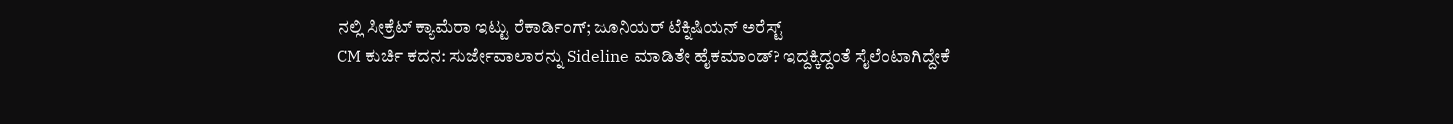ನಲ್ಲಿ ಸೀಕ್ರೆಟ್ ಕ್ಯಾಮೆರಾ ಇಟ್ಟು ರೆಕಾರ್ಡಿಂಗ್; ಜೂನಿಯರ್ ಟೆಕ್ನಿಷಿಯನ್ ಅರೆಸ್ಟ್
CM ಕುರ್ಚಿ ಕದನ: ಸುರ್ಜೇವಾಲಾರನ್ನು Sideline ಮಾಡಿತೇ ಹೈಕಮಾಂಡ್? ಇದ್ದಕ್ಕಿದ್ದಂತೆ ಸೈಲೆಂಟಾಗಿದ್ದೇಕೆ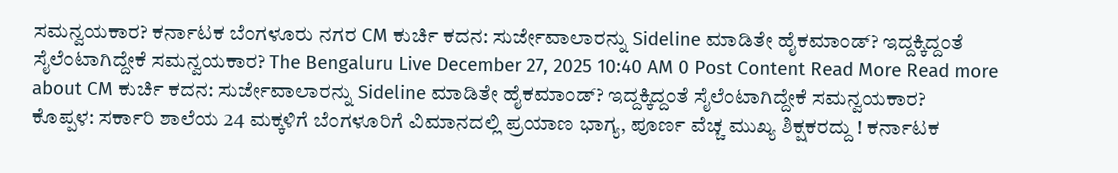ಸಮನ್ವಯಕಾರ? ಕರ್ನಾಟಕ ಬೆಂಗಳೂರು ನಗರ CM ಕುರ್ಚಿ ಕದನ: ಸುರ್ಜೇವಾಲಾರನ್ನು Sideline ಮಾಡಿತೇ ಹೈಕಮಾಂಡ್? ಇದ್ದಕ್ಕಿದ್ದಂತೆ ಸೈಲೆಂಟಾಗಿದ್ದೇಕೆ ಸಮನ್ವಯಕಾರ? The Bengaluru Live December 27, 2025 10:40 AM 0 Post Content Read More Read more about CM ಕುರ್ಚಿ ಕದನ: ಸುರ್ಜೇವಾಲಾರನ್ನು Sideline ಮಾಡಿತೇ ಹೈಕಮಾಂಡ್? ಇದ್ದಕ್ಕಿದ್ದಂತೆ ಸೈಲೆಂಟಾಗಿದ್ದೇಕೆ ಸಮನ್ವಯಕಾರ?
ಕೊಪ್ಪಳ: ಸರ್ಕಾರಿ ಶಾಲೆಯ 24 ಮಕ್ಕಳಿಗೆ ಬೆಂಗಳೂರಿಗೆ ವಿಮಾನದಲ್ಲಿ ಪ್ರಯಾಣ ಭಾಗ್ಯ, ಪೂರ್ಣ ವೆಚ್ಚ ಮುಖ್ಯ ಶಿಕ್ಷಕರದ್ದು ! ಕರ್ನಾಟಕ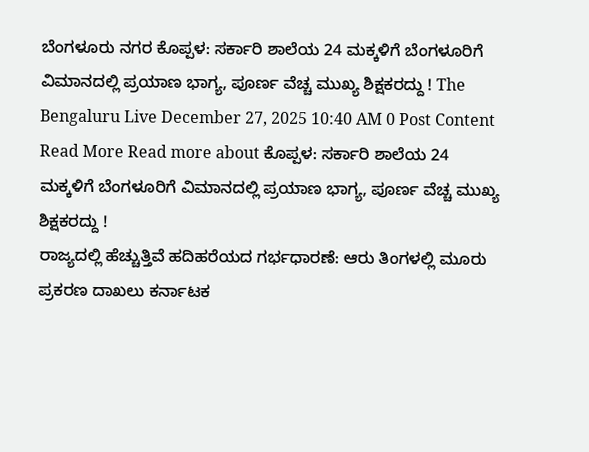ಬೆಂಗಳೂರು ನಗರ ಕೊಪ್ಪಳ: ಸರ್ಕಾರಿ ಶಾಲೆಯ 24 ಮಕ್ಕಳಿಗೆ ಬೆಂಗಳೂರಿಗೆ ವಿಮಾನದಲ್ಲಿ ಪ್ರಯಾಣ ಭಾಗ್ಯ, ಪೂರ್ಣ ವೆಚ್ಚ ಮುಖ್ಯ ಶಿಕ್ಷಕರದ್ದು ! The Bengaluru Live December 27, 2025 10:40 AM 0 Post Content Read More Read more about ಕೊಪ್ಪಳ: ಸರ್ಕಾರಿ ಶಾಲೆಯ 24 ಮಕ್ಕಳಿಗೆ ಬೆಂಗಳೂರಿಗೆ ವಿಮಾನದಲ್ಲಿ ಪ್ರಯಾಣ ಭಾಗ್ಯ, ಪೂರ್ಣ ವೆಚ್ಚ ಮುಖ್ಯ ಶಿಕ್ಷಕರದ್ದು !
ರಾಜ್ಯದಲ್ಲಿ ಹೆಚ್ಚುತ್ತಿವೆ ಹದಿಹರೆಯದ ಗರ್ಭಧಾರಣೆ: ಆರು ತಿಂಗಳಲ್ಲಿ ಮೂರು ಪ್ರಕರಣ ದಾಖಲು ಕರ್ನಾಟಕ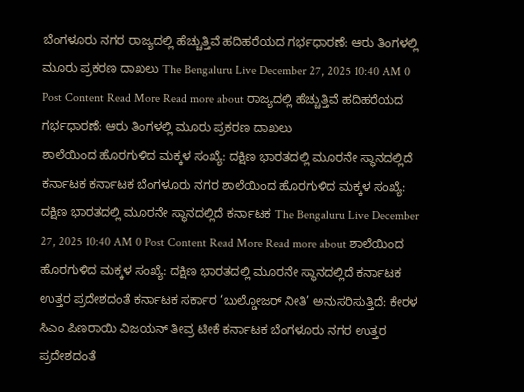ಬೆಂಗಳೂರು ನಗರ ರಾಜ್ಯದಲ್ಲಿ ಹೆಚ್ಚುತ್ತಿವೆ ಹದಿಹರೆಯದ ಗರ್ಭಧಾರಣೆ: ಆರು ತಿಂಗಳಲ್ಲಿ ಮೂರು ಪ್ರಕರಣ ದಾಖಲು The Bengaluru Live December 27, 2025 10:40 AM 0 Post Content Read More Read more about ರಾಜ್ಯದಲ್ಲಿ ಹೆಚ್ಚುತ್ತಿವೆ ಹದಿಹರೆಯದ ಗರ್ಭಧಾರಣೆ: ಆರು ತಿಂಗಳಲ್ಲಿ ಮೂರು ಪ್ರಕರಣ ದಾಖಲು
ಶಾಲೆಯಿಂದ ಹೊರಗುಳಿದ ಮಕ್ಕಳ ಸಂಖ್ಯೆ: ದಕ್ಷಿಣ ಭಾರತದಲ್ಲಿ ಮೂರನೇ ಸ್ಥಾನದಲ್ಲಿದೆ ಕರ್ನಾಟಕ ಕರ್ನಾಟಕ ಬೆಂಗಳೂರು ನಗರ ಶಾಲೆಯಿಂದ ಹೊರಗುಳಿದ ಮಕ್ಕಳ ಸಂಖ್ಯೆ: ದಕ್ಷಿಣ ಭಾರತದಲ್ಲಿ ಮೂರನೇ ಸ್ಥಾನದಲ್ಲಿದೆ ಕರ್ನಾಟಕ The Bengaluru Live December 27, 2025 10:40 AM 0 Post Content Read More Read more about ಶಾಲೆಯಿಂದ ಹೊರಗುಳಿದ ಮಕ್ಕಳ ಸಂಖ್ಯೆ: ದಕ್ಷಿಣ ಭಾರತದಲ್ಲಿ ಮೂರನೇ ಸ್ಥಾನದಲ್ಲಿದೆ ಕರ್ನಾಟಕ
ಉತ್ತರ ಪ್ರದೇಶದಂತೆ ಕರ್ನಾಟಕ ಸರ್ಕಾರ ‘ಬುಲ್ಡೋಜರ್ ನೀತಿ’ ಅನುಸರಿಸುತ್ತಿದೆ: ಕೇರಳ ಸಿಎಂ ಪಿಣರಾಯಿ ವಿಜಯನ್ ತೀವ್ರ ಟೀಕೆ ಕರ್ನಾಟಕ ಬೆಂಗಳೂರು ನಗರ ಉತ್ತರ ಪ್ರದೇಶದಂತೆ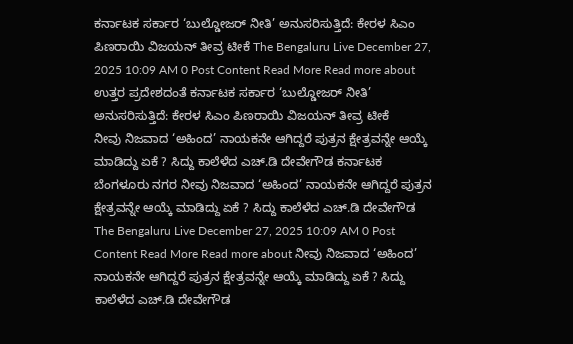ಕರ್ನಾಟಕ ಸರ್ಕಾರ ‘ಬುಲ್ಡೋಜರ್ ನೀತಿ’ ಅನುಸರಿಸುತ್ತಿದೆ: ಕೇರಳ ಸಿಎಂ ಪಿಣರಾಯಿ ವಿಜಯನ್ ತೀವ್ರ ಟೀಕೆ The Bengaluru Live December 27, 2025 10:09 AM 0 Post Content Read More Read more about ಉತ್ತರ ಪ್ರದೇಶದಂತೆ ಕರ್ನಾಟಕ ಸರ್ಕಾರ ‘ಬುಲ್ಡೋಜರ್ ನೀತಿ’ ಅನುಸರಿಸುತ್ತಿದೆ: ಕೇರಳ ಸಿಎಂ ಪಿಣರಾಯಿ ವಿಜಯನ್ ತೀವ್ರ ಟೀಕೆ
ನೀವು ನಿಜವಾದ ‘ಅಹಿಂದ’ ನಾಯಕನೇ ಆಗಿದ್ದರೆ ಪುತ್ರನ ಕ್ಷೇತ್ರವನ್ನೇ ಆಯ್ಕೆ ಮಾಡಿದ್ದು ಏಕೆ ? ಸಿದ್ದು ಕಾಲೆಳೆದ ಎಚ್.ಡಿ ದೇವೇಗೌಡ ಕರ್ನಾಟಕ ಬೆಂಗಳೂರು ನಗರ ನೀವು ನಿಜವಾದ ‘ಅಹಿಂದ’ ನಾಯಕನೇ ಆಗಿದ್ದರೆ ಪುತ್ರನ ಕ್ಷೇತ್ರವನ್ನೇ ಆಯ್ಕೆ ಮಾಡಿದ್ದು ಏಕೆ ? ಸಿದ್ದು ಕಾಲೆಳೆದ ಎಚ್.ಡಿ ದೇವೇಗೌಡ The Bengaluru Live December 27, 2025 10:09 AM 0 Post Content Read More Read more about ನೀವು ನಿಜವಾದ ‘ಅಹಿಂದ’ ನಾಯಕನೇ ಆಗಿದ್ದರೆ ಪುತ್ರನ ಕ್ಷೇತ್ರವನ್ನೇ ಆಯ್ಕೆ ಮಾಡಿದ್ದು ಏಕೆ ? ಸಿದ್ದು ಕಾಲೆಳೆದ ಎಚ್.ಡಿ ದೇವೇಗೌಡ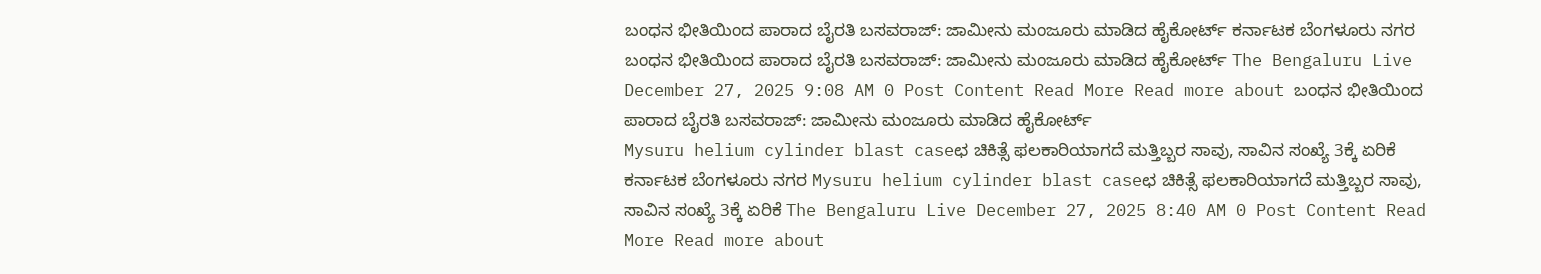ಬಂಧನ ಭೀತಿಯಿಂದ ಪಾರಾದ ಬೈರತಿ ಬಸವರಾಜ್: ಜಾಮೀನು ಮಂಜೂರು ಮಾಡಿದ ಹೈಕೋರ್ಟ್ ಕರ್ನಾಟಕ ಬೆಂಗಳೂರು ನಗರ ಬಂಧನ ಭೀತಿಯಿಂದ ಪಾರಾದ ಬೈರತಿ ಬಸವರಾಜ್: ಜಾಮೀನು ಮಂಜೂರು ಮಾಡಿದ ಹೈಕೋರ್ಟ್ The Bengaluru Live December 27, 2025 9:08 AM 0 Post Content Read More Read more about ಬಂಧನ ಭೀತಿಯಿಂದ ಪಾರಾದ ಬೈರತಿ ಬಸವರಾಜ್: ಜಾಮೀನು ಮಂಜೂರು ಮಾಡಿದ ಹೈಕೋರ್ಟ್
Mysuru helium cylinder blast caseಛ ಚಿಕಿತ್ಸೆ ಫಲಕಾರಿಯಾಗದೆ ಮತ್ತಿಬ್ಬರ ಸಾವು, ಸಾವಿನ ಸಂಖ್ಯೆ 3ಕ್ಕೆ ಏರಿಕೆ ಕರ್ನಾಟಕ ಬೆಂಗಳೂರು ನಗರ Mysuru helium cylinder blast caseಛ ಚಿಕಿತ್ಸೆ ಫಲಕಾರಿಯಾಗದೆ ಮತ್ತಿಬ್ಬರ ಸಾವು, ಸಾವಿನ ಸಂಖ್ಯೆ 3ಕ್ಕೆ ಏರಿಕೆ The Bengaluru Live December 27, 2025 8:40 AM 0 Post Content Read More Read more about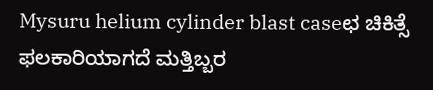Mysuru helium cylinder blast caseಛ ಚಿಕಿತ್ಸೆ ಫಲಕಾರಿಯಾಗದೆ ಮತ್ತಿಬ್ಬರ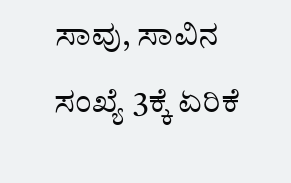ಸಾವು, ಸಾವಿನ ಸಂಖ್ಯೆ 3ಕ್ಕೆ ಏರಿಕೆ